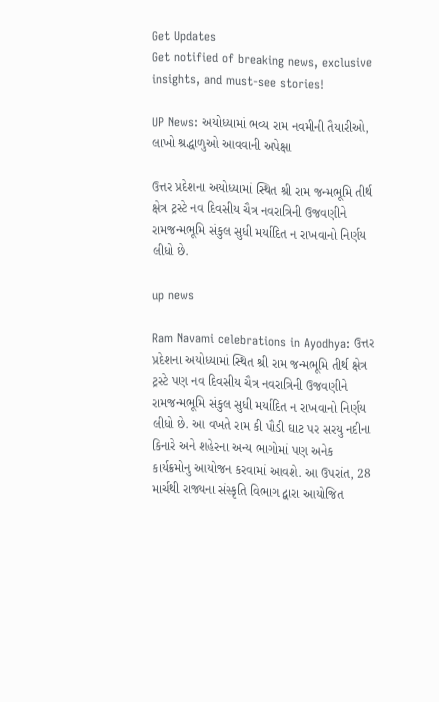Get Updates
Get notified of breaking news, exclusive insights, and must-see stories!

UP News: અયોધ્યામાં ભવ્ય રામ નવમીની તૈયારીઓ, લાખો શ્રદ્ધાળુઓ આવવાની અપેક્ષા

ઉત્તર પ્રદેશના અયોધ્યામાં સ્થિત શ્રી રામ જન્મભૂમિ તીર્થ ક્ષેત્ર ટ્રસ્ટે નવ દિવસીય ચૈત્ર નવરાત્રિની ઉજવણીને રામજન્મભૂમિ સંકુલ સુધી મર્યાદિત ન રાખવાનો નિર્ણય લીધો છે.

up news

Ram Navami celebrations in Ayodhya: ઉત્તર પ્રદેશના અયોધ્યામાં સ્થિત શ્રી રામ જન્મભૂમિ તીર્થ ક્ષેત્ર ટ્રસ્ટે પણ નવ દિવસીય ચૈત્ર નવરાત્રિની ઉજવણીને રામજન્મભૂમિ સંકુલ સુધી મર્યાદિત ન રાખવાનો નિર્ણય લીધો છે. આ વખતે રામ કી પૌડી ઘાટ પર સરયુ નદીના કિનારે અને શહેરના અન્ય ભાગોમાં પણ અનેક કાર્યક્રમોનુ આયોજન કરવામાં આવશે. આ ઉપરાંત, 28 માર્ચથી રાજ્યના સંસ્કૃતિ વિભાગ દ્વારા આયોજિત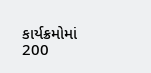કાર્યક્રમોમાં 200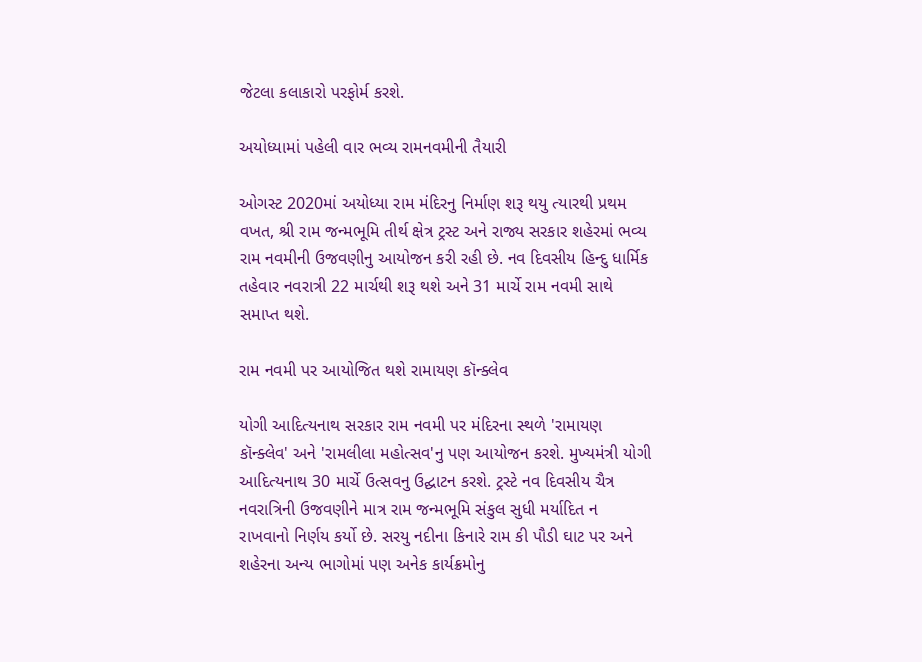જેટલા કલાકારો પરફોર્મ કરશે.

અયોધ્યામાં પહેલી વાર ભવ્ય રામનવમીની તૈયારી

ઓગસ્ટ 2020માં અયોધ્યા રામ મંદિરનુ નિર્માણ શરૂ થયુ ત્યારથી પ્રથમ વખત, શ્રી રામ જન્મભૂમિ તીર્થ ક્ષેત્ર ટ્રસ્ટ અને રાજ્ય સરકાર શહેરમાં ભવ્ય રામ નવમીની ઉજવણીનુ આયોજન કરી રહી છે. નવ દિવસીય હિન્દુ ધાર્મિક તહેવાર નવરાત્રી 22 માર્ચથી શરૂ થશે અને 31 માર્ચે રામ નવમી સાથે સમાપ્ત થશે.

રામ નવમી પર આયોજિત થશે રામાયણ કૉન્ક્લેવ

યોગી આદિત્યનાથ સરકાર રામ નવમી પર મંદિરના સ્થળે 'રામાયણ કૉન્ક્લેવ' અને 'રામલીલા મહોત્સવ'નુ પણ આયોજન કરશે. મુખ્યમંત્રી યોગી આદિત્યનાથ 30 માર્ચે ઉત્સવનુ ઉદ્ઘાટન કરશે. ટ્રસ્ટે નવ દિવસીય ચૈત્ર નવરાત્રિની ઉજવણીને માત્ર રામ જન્મભૂમિ સંકુલ સુધી મર્યાદિત ન રાખવાનો નિર્ણય કર્યો છે. સરયુ નદીના કિનારે રામ કી પૌડી ઘાટ પર અને શહેરના અન્ય ભાગોમાં પણ અનેક કાર્યક્રમોનુ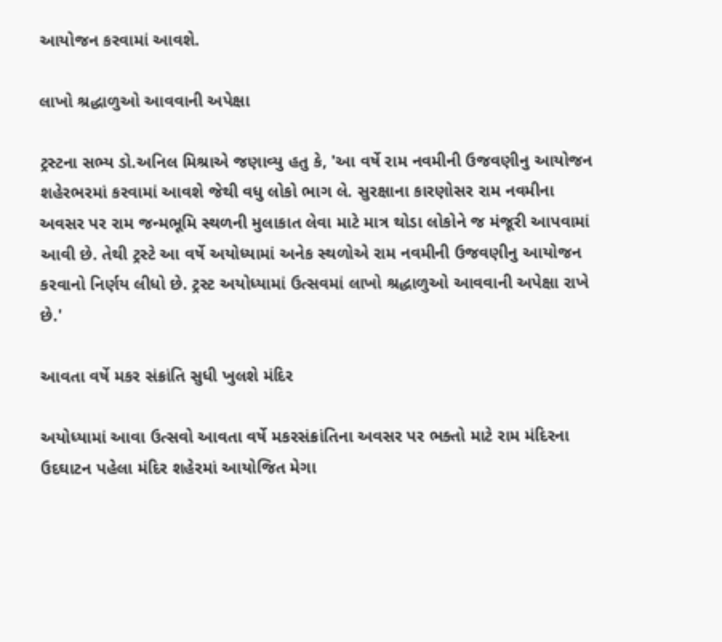આયોજન કરવામાં આવશે.

લાખો શ્રદ્ધાળુઓ આવવાની અપેક્ષા

ટ્રસ્ટના સભ્ય ડો.અનિલ મિશ્રાએ જણાવ્યુ હતુ કે, 'આ વર્ષે રામ નવમીની ઉજવણીનુ આયોજન શહેરભરમાં કરવામાં આવશે જેથી વધુ લોકો ભાગ લે. સુરક્ષાના કારણોસર રામ નવમીના અવસર પર રામ જન્મભૂમિ સ્થળની મુલાકાત લેવા માટે માત્ર થોડા લોકોને જ મંજૂરી આપવામાં આવી છે. તેથી ટ્રસ્ટે આ વર્ષે અયોધ્યામાં અનેક સ્થળોએ રામ નવમીની ઉજવણીનુ આયોજન કરવાનો નિર્ણય લીધો છે. ટ્રસ્ટ અયોધ્યામાં ઉત્સવમાં લાખો શ્રદ્ધાળુઓ આવવાની અપેક્ષા રાખે છે.'

આવતા વર્ષે મકર સંક્રાંતિ સુધી ખુલશે મંદિર

અયોધ્યામાં આવા ઉત્સવો આવતા વર્ષે મકરસંક્રાંતિના અવસર પર ભક્તો માટે રામ મંદિરના ઉદઘાટન પહેલા મંદિર શહેરમાં આયોજિત મેગા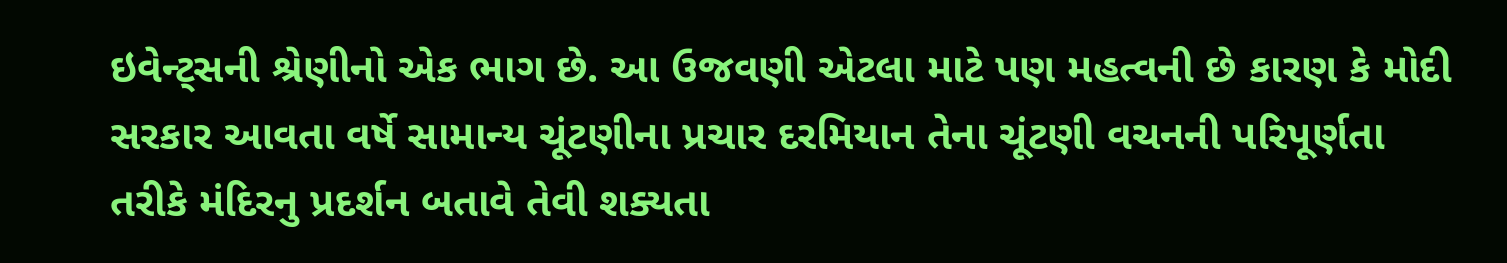ઇવેન્ટ્સની શ્રેણીનો એક ભાગ છે. આ ઉજવણી એટલા માટે પણ મહત્વની છે કારણ કે મોદી સરકાર આવતા વર્ષે સામાન્ય ચૂંટણીના પ્રચાર દરમિયાન તેના ચૂંટણી વચનની પરિપૂર્ણતા તરીકે મંદિરનુ પ્રદર્શન બતાવે તેવી શક્યતા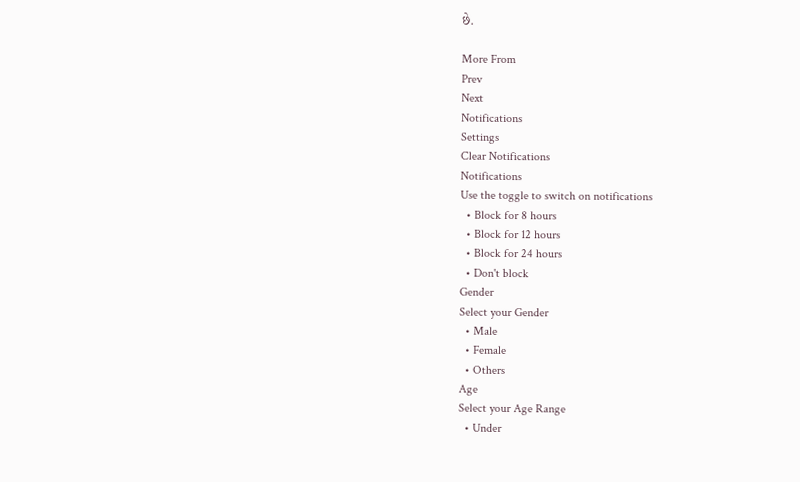છે.

More From
Prev
Next
Notifications
Settings
Clear Notifications
Notifications
Use the toggle to switch on notifications
  • Block for 8 hours
  • Block for 12 hours
  • Block for 24 hours
  • Don't block
Gender
Select your Gender
  • Male
  • Female
  • Others
Age
Select your Age Range
  • Under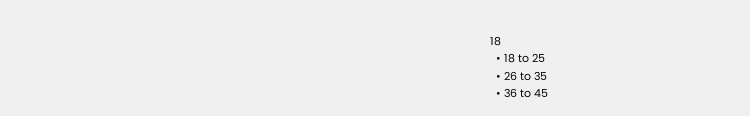18
  • 18 to 25
  • 26 to 35
  • 36 to 45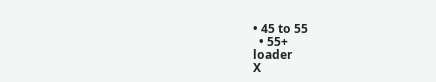• 45 to 55
  • 55+
loader
X